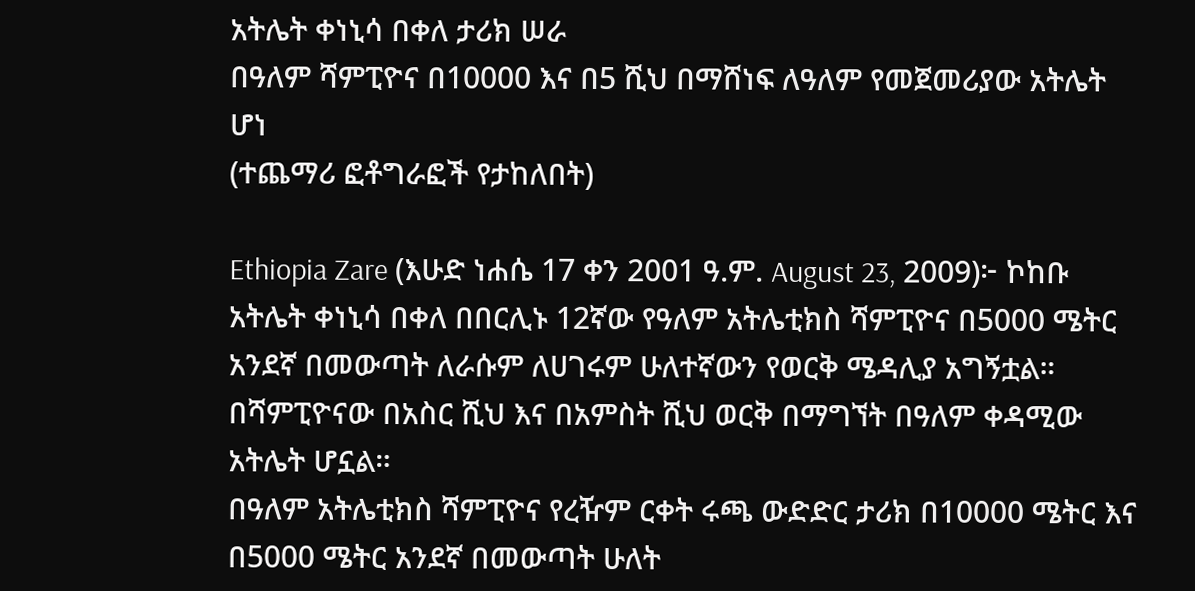አትሌት ቀነኒሳ በቀለ ታሪክ ሠራ
በዓለም ሻምፒዮና በ10000 እና በ5 ሺህ በማሸነፍ ለዓለም የመጀመሪያው አትሌት ሆነ
(ተጨማሪ ፎቶግራፎች የታከለበት)

Ethiopia Zare (እሁድ ነሐሴ 17 ቀን 2001 ዓ.ም. August 23, 2009)፦ ኮከቡ አትሌት ቀነኒሳ በቀለ በበርሊኑ 12ኛው የዓለም አትሌቲክስ ሻምፒዮና በ5000 ሜትር አንደኛ በመውጣት ለራሱም ለሀገሩም ሁለተኛውን የወርቅ ሜዳሊያ አግኝቷል። በሻምፒዮናው በአስር ሺህ እና በአምስት ሺህ ወርቅ በማግኘት በዓለም ቀዳሚው አትሌት ሆኗል።
በዓለም አትሌቲክስ ሻምፒዮና የረዥም ርቀት ሩጫ ውድድር ታሪክ በ10000 ሜትር እና በ5000 ሜትር አንደኛ በመውጣት ሁለት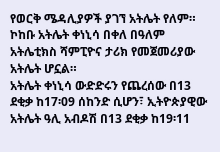የወርቅ ሜዳሊያዎች ያገኘ አትሌት የለም። ኮከቡ አትሌት ቀነኒሳ በቀለ በዓለም አትሌቲክስ ሻምፒዮና ታሪክ የመጀመሪያው አትሌት ሆኗል።
አትሌት ቀነኒሳ ውድድሩን የጨረሰው በ13 ደቂቃ ከ17፡09 ሰከንድ ሲሆን፣ ኢትዮጵያዊው አትሌት ዓሊ አብዶሽ በ13 ደቂቃ ከ19፡11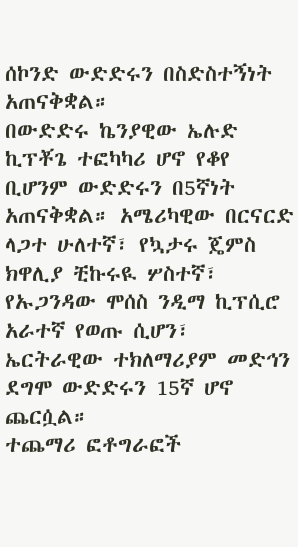ሰኮንድ ውድድሩን በስድስተኝነት አጠናቅቋል።
በውድድሩ ኬንያዊው ኤሉድ ኪፕቾጌ ተፎካካሪ ሆኖ የቆየ ቢሆንም ውድድሩን በ5ኛነት አጠናቅቋል። አሜሪካዊው በርናርድ ላጋተ ሁለተኛ፣ የኳታሩ ጄምስ ክዋሊያ ቺኩሩዪ ሦስተኛ፣ የኡጋንዳው ሞሰስ ንዲማ ኪፕሲሮ አራተኛ የወጡ ሲሆን፣ ኤርትራዊው ተክለማሪያም መድኅን ደግሞ ውድድሩን 15ኛ ሆኖ ጨርሷል።
ተጨማሪ ፎቶግራፎች